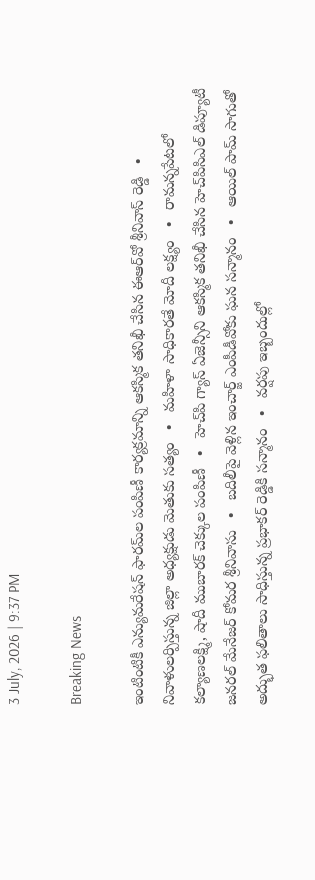3 July, 2026 | 9:37 PM

Breaking News

ఇంటింటికీ ఎన్యుమరేషన్ ఫారమ్‌ల పంపిణీ కార్యక్రమాన్ని ఆకస్మిక తనిఖీ చేసిన ఈఆర్‌వో శ్రీనివాస్ రెడ్డి   •   నివాళులర్పిస్తున్న జిల్లా అధ్యక్షుడు మెతుకు సత్యం   •   మహిళా సాధికారతే మోదీ లక్ష్యం   •   రామన్నపేటలో కల్యాణలక్ష్మి, షాదీ ముబారక్ చెక్కుల పంపిణీ   •   హెచ్‌పి గ్యాస్ ఏజెన్సీని ఆకస్మిక తనిఖీ చేసిన హెచ్‌పిసిఎల్ డిప్యూటీ జనరల్ మేనేజర్ కోమర శ్రీనివాసు   •   బదిలీపై వెళ్లిన ఇంచార్జ్ ఎంపీడీవోకు ఘన సన్మానం   •   ఆయిల్ పామ్ సాగుతో అద్భుత ఫలితాలు సాధిస్తున్న ప్రభాకర్ రెడ్డికి సన్మానం   •   వర్షపు ఇబ్బందుల్లో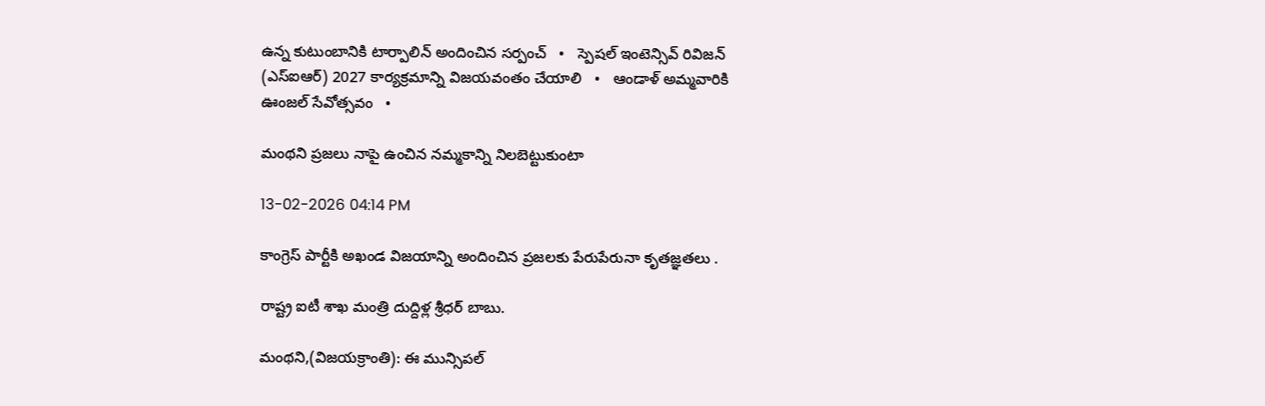ఉన్న కుటుంబానికి టార్పాలిన్ అందించిన సర్పంచ్   •   స్పెషల్ ఇంటెన్సివ్ రివిజన్ (ఎస్ఐఆర్) 2027 కార్యక్రమాన్ని విజయవంతం చేయాలి   •   ఆండాళ్ అమ్మవారికి ఊంజల్ సేవోత్సవం   •

మంథని ప్రజలు నాపై ఉంచిన నమ్మకాన్ని నిలబెట్టుకుంటా

13-02-2026 04:14 PM

కాంగ్రెస్ పార్టీకి అఖండ విజయాన్ని అందించిన ప్రజలకు పేరుపేరునా కృతజ్ఞతలు .

రాష్ట్ర ఐటీ శాఖ మంత్రి దుద్దిళ్ల శ్రీధర్ బాబు.

మంథని,(విజయక్రాంతి): ఈ మున్సిపల్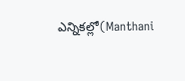ఎన్నికల్లో(Manthani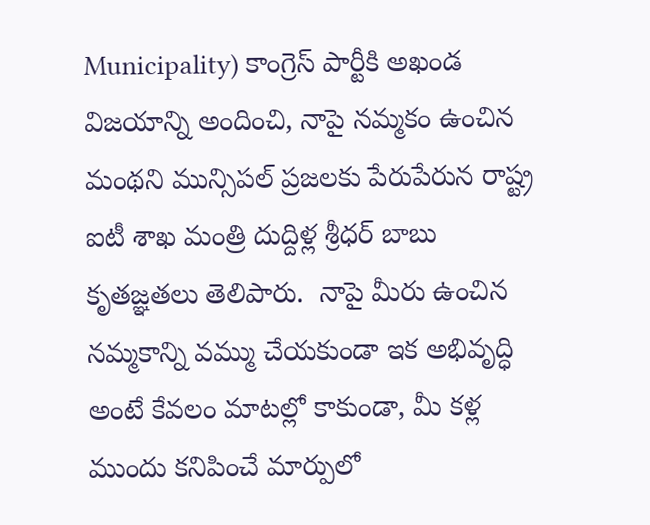Municipality) కాంగ్రెస్ పార్టీకి అఖండ విజయాన్ని అందించి, నాపై నమ్మకం ఉంచిన మంథని మున్సిపల్ ప్రజలకు పేరుపేరున రాష్ట్ర ఐటీ శాఖ మంత్రి దుద్దిళ్ల శ్రీధర్ బాబు కృతజ్ఞతలు తెలిపారు.  నాపై మీరు ఉంచిన నమ్మకాన్ని వమ్ము చేయకుండా ఇక అభివృద్ధి అంటే కేవలం మాటల్లో కాకుండా, మీ కళ్ల ముందు కనిపించే మార్పులో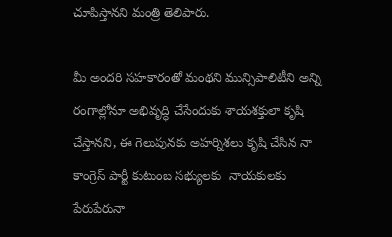చూపిస్తానని మంత్రి తెలిపారు.

మీ అందరి సహకారంతో మంథని మున్సిపాలిటీని అన్ని రంగాల్లోనూ అభివృద్ధి చేసేందుకు శాయశక్తులా కృషి చేస్తానని, ఈ గెలుపునకు అహర్నిశలు కృషి చేసిన నా కాంగ్రెస్ పార్టీ కుటుంబ సభ్యులకు  నాయకులకు పేరుపేరునా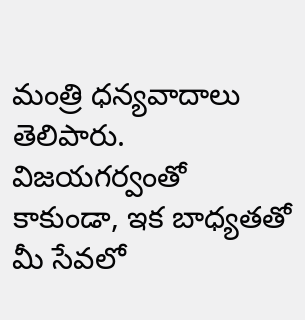మంత్రి ధన్యవాదాలు తెలిపారు. విజయగర్వంతో కాకుండా, ఇక బాధ్యతతో మీ సేవలో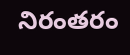నిరంతరం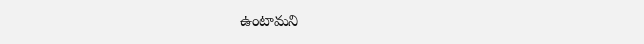ఉంటామని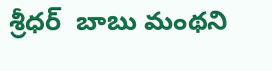శ్రీధర్  బాబు మంథని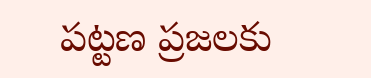పట్టణ ప్రజలకు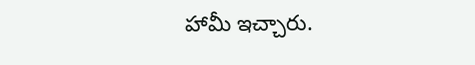హామీ ఇచ్చారు.